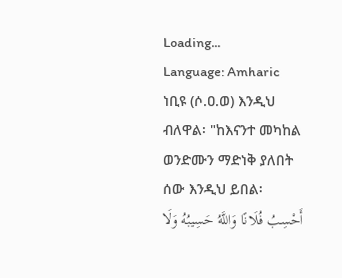Loading...
Language: Amharic
ነቢዩ (ሶ.ዐ.ወ) እንዲህ ብለዋል፡ "ከእናንተ መካከል ወንድሙን ማድነቅ ያለበት ሰው እንዲህ ይበል፡
أَحْسِبُ فُلَانًا وَاللَّهُ حَسِيبُهُ وَلَا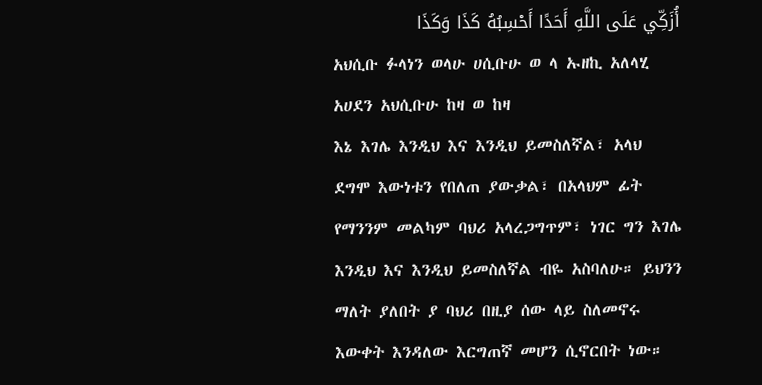أُزَكِّي عَلَى اللَّهِ أَحَدًا أَحْسِبُهُ كَذَا وَكَذَا
አህሲቡ ፉላነን ወላሁ ሀሲቡሁ ወ ላ ኡዘኪ አለላሂ አሀደን አህሲቡሁ ከዛ ወ ከዛ
እኔ እገሌ እንዲህ እና እንዲህ ይመስለኛል፣ አላህ ደግሞ እውነቱን የበለጠ ያውቃል፣ በአላህም ፊት የማንንም መልካም ባህሪ አላረጋግጥም፣ ነገር ግን እገሌ እንዲህ እና እንዲህ ይመስለኛል ብዬ አስባለሁ። ይህንን ማለት ያለበት ያ ባህሪ በዚያ ሰው ላይ ስለመኖሩ እውቀት እንዳለው እርግጠኛ መሆን ሲኖርበት ነው።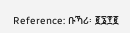Reference: ቡኻሪ፡ ፪፮፻፪